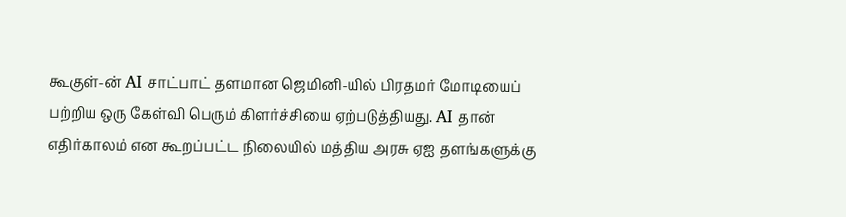கூகுள்-ன் AI சாட்பாட் தளமான ஜெமினி-யில் பிரதமர் மோடியைப் பற்றிய ஒரு கேள்வி பெரும் கிளர்ச்சியை ஏற்படுத்தியது. AI தான் எதிர்காலம் என கூறப்பட்ட நிலையில் மத்திய அரசு ஏஐ தளங்களுக்கு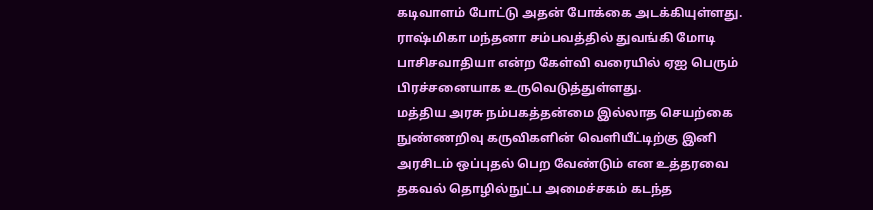கடிவாளம் போட்டு அதன் போக்கை அடக்கியுள்ளது. ராஷ்மிகா மந்தனா சம்பவத்தில் துவங்கி மோடி பாசிசவாதியா என்ற கேள்வி வரையில் ஏஐ பெரும் பிரச்சனையாக உருவெடுத்துள்ளது.
மத்திய அரசு நம்பகத்தன்மை இல்லாத செயற்கை நுண்ணறிவு கருவிகளின் வெளியீட்டிற்கு இனி அரசிடம் ஒப்புதல் பெற வேண்டும் என உத்தரவை தகவல் தொழில்நுட்ப அமைச்சகம் கடந்த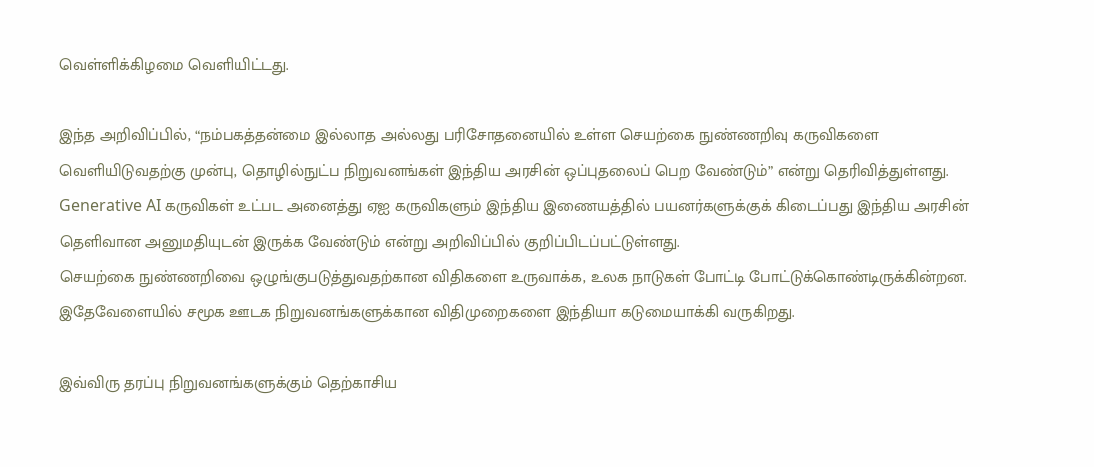வெள்ளிக்கிழமை வெளியிட்டது.

இந்த அறிவிப்பில், “நம்பகத்தன்மை இல்லாத அல்லது பரிசோதனையில் உள்ள செயற்கை நுண்ணறிவு கருவிகளை வெளியிடுவதற்கு முன்பு, தொழில்நுட்ப நிறுவனங்கள் இந்திய அரசின் ஒப்புதலைப் பெற வேண்டும்” என்று தெரிவித்துள்ளது.
Generative AI கருவிகள் உட்பட அனைத்து ஏஐ கருவிகளும் இந்திய இணையத்தில் பயனர்களுக்குக் கிடைப்பது இந்திய அரசின் தெளிவான அனுமதியுடன் இருக்க வேண்டும் என்று அறிவிப்பில் குறிப்பிடப்பட்டுள்ளது.
செயற்கை நுண்ணறிவை ஒழுங்குபடுத்துவதற்கான விதிகளை உருவாக்க, உலக நாடுகள் போட்டி போட்டுக்கொண்டிருக்கின்றன. இதேவேளையில் சமூக ஊடக நிறுவனங்களுக்கான விதிமுறைகளை இந்தியா கடுமையாக்கி வருகிறது.

இவ்விரு தரப்பு நிறுவனங்களுக்கும் தெற்காசிய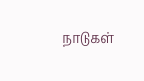நாடுகள்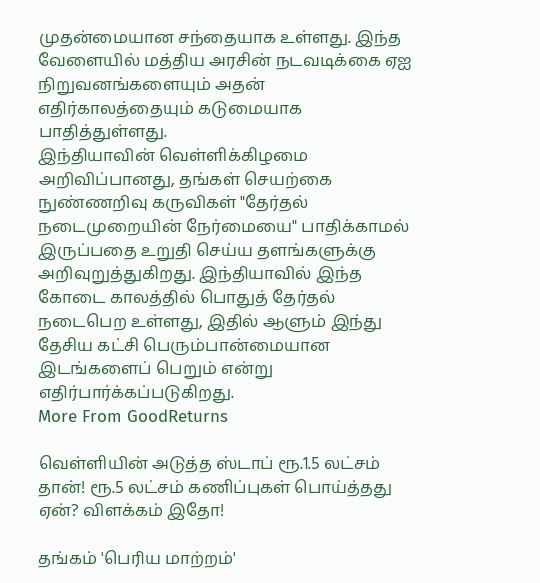முதன்மையான சந்தையாக உள்ளது. இந்த வேளையில் மத்திய அரசின் நடவடிக்கை ஏஐ நிறுவனங்களையும் அதன் எதிர்காலத்தையும் கடுமையாக பாதித்துள்ளது.
இந்தியாவின் வெள்ளிக்கிழமை அறிவிப்பானது, தங்கள் செயற்கை நுண்ணறிவு கருவிகள் "தேர்தல் நடைமுறையின் நேர்மையை" பாதிக்காமல் இருப்பதை உறுதி செய்ய தளங்களுக்கு அறிவுறுத்துகிறது. இந்தியாவில் இந்த கோடை காலத்தில் பொதுத் தேர்தல் நடைபெற உள்ளது, இதில் ஆளும் இந்து தேசிய கட்சி பெரும்பான்மையான இடங்களைப் பெறும் என்று எதிர்பார்க்கப்படுகிறது.
More From GoodReturns

வெள்ளியின் அடுத்த ஸ்டாப் ரூ.1.5 லட்சம் தான்! ரூ.5 லட்சம் கணிப்புகள் பொய்த்தது ஏன்? விளக்கம் இதோ!

தங்கம் 'பெரிய மாற்றம்'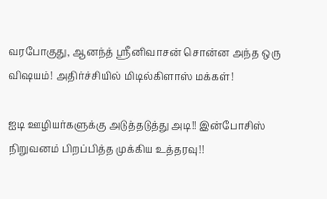வரபோகுது, ஆனந்த் ஸ்ரீனிவாசன் சொன்ன அந்த ஒரு விஷயம்! அதிர்ச்சியில் மிடில்கிளாஸ் மக்கள்!

ஐடி ஊழியர்களுக்கு அடுத்தடுத்து அடி!! இன்போசிஸ் நிறுவனம் பிறப்பித்த முக்கிய உத்தரவு!!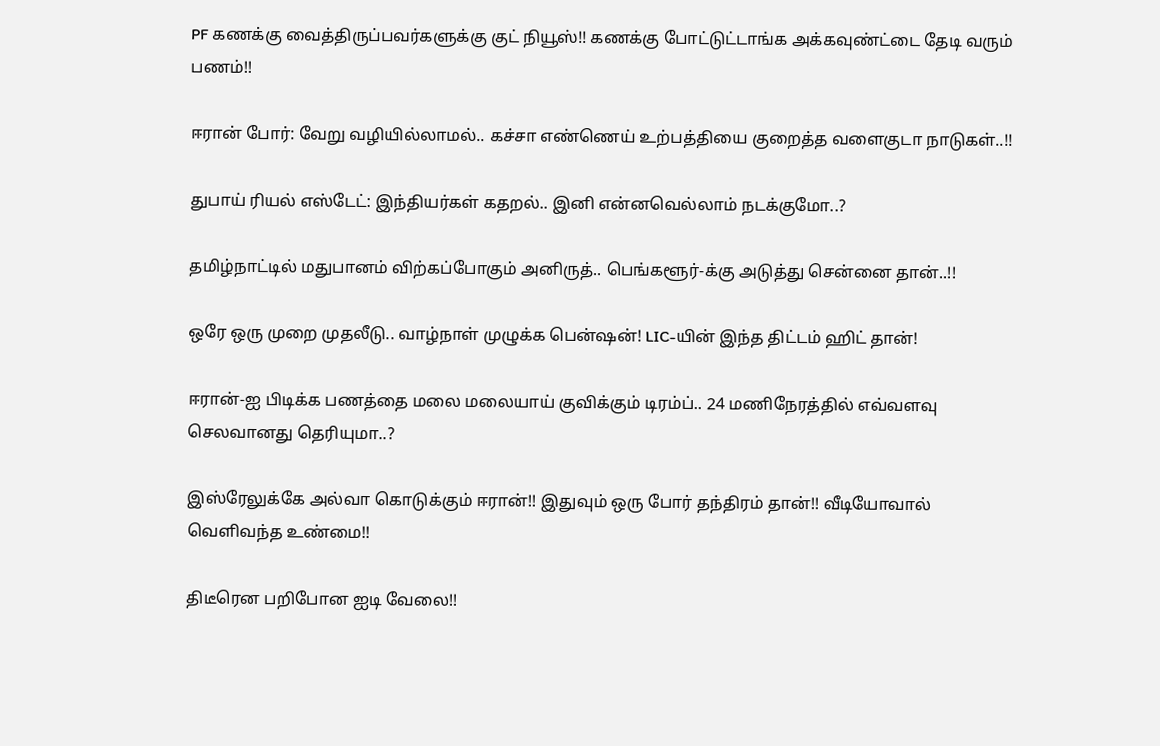PF கணக்கு வைத்திருப்பவர்களுக்கு குட் நியூஸ்!! கணக்கு போட்டுட்டாங்க அக்கவுண்ட்டை தேடி வரும் பணம்!!

ஈரான் போர்: வேறு வழியில்லாமல்.. கச்சா எண்ணெய் உற்பத்தியை குறைத்த வளைகுடா நாடுகள்..!!

துபாய் ரியல் எஸ்டேட்: இந்தியர்கள் கதறல்.. இனி என்னவெல்லாம் நடக்குமோ..?

தமிழ்நாட்டில் மதுபானம் விற்கப்போகும் அனிருத்.. பெங்களூர்-க்கு அடுத்து சென்னை தான்..!!

ஒரே ஒரு முறை முதலீடு.. வாழ்நாள் முழுக்க பென்ஷன்! LIC-யின் இந்த திட்டம் ஹிட் தான்!

ஈரான்-ஐ பிடிக்க பணத்தை மலை மலையாய் குவிக்கும் டிரம்ப்.. 24 மணிநேரத்தில் எவ்வளவு செலவானது தெரியுமா..?

இஸ்ரேலுக்கே அல்வா கொடுக்கும் ஈரான்!! இதுவும் ஒரு போர் தந்திரம் தான்!! வீடியோவால் வெளிவந்த உண்மை!!

திடீரென பறிபோன ஐடி வேலை!!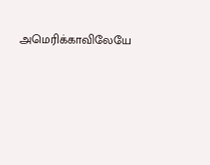அமெரிக்காவிலேயே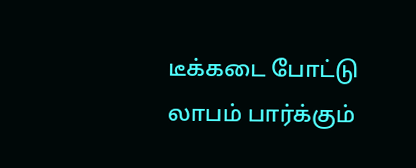டீக்கடை போட்டு லாபம் பார்க்கும்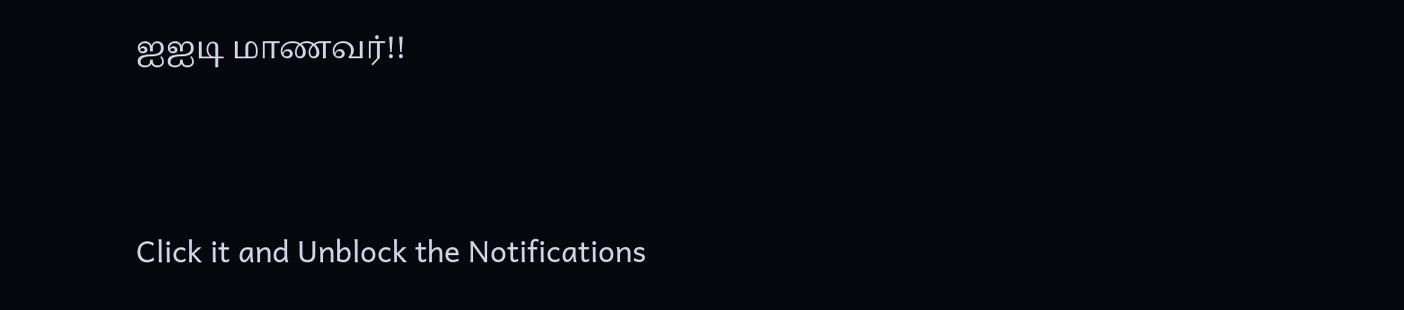ஐஐடி மாணவர்!!



Click it and Unblock the Notifications